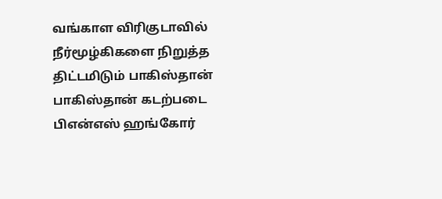வங்காள விரிகுடாவில் நீர்மூழ்கிகளை நிறுத்த திட்டமிடும் பாகிஸ்தான்
பாகிஸ்தான் கடற்படை பிஎன்எஸ் ஹங்கோர்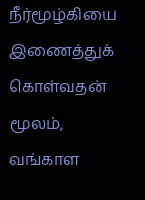நீர்மூழ்கியை இணைத்துக் கொள்வதன் மூலம், வங்காள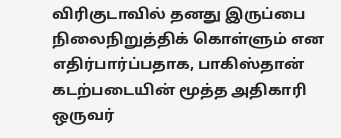விரிகுடாவில் தனது இருப்பை நிலைநிறுத்திக் கொள்ளும் என எதிர்பார்ப்பதாக, பாகிஸ்தான் கடற்படையின் மூத்த அதிகாரி ஒருவர்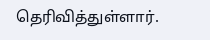தெரிவித்துள்ளார்.